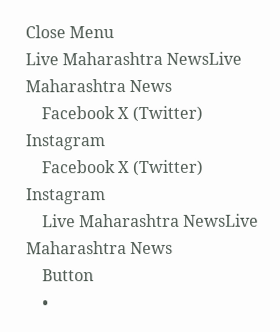Close Menu
Live Maharashtra NewsLive Maharashtra News
    Facebook X (Twitter) Instagram
    Facebook X (Twitter) Instagram
    Live Maharashtra NewsLive Maharashtra News
    Button
    •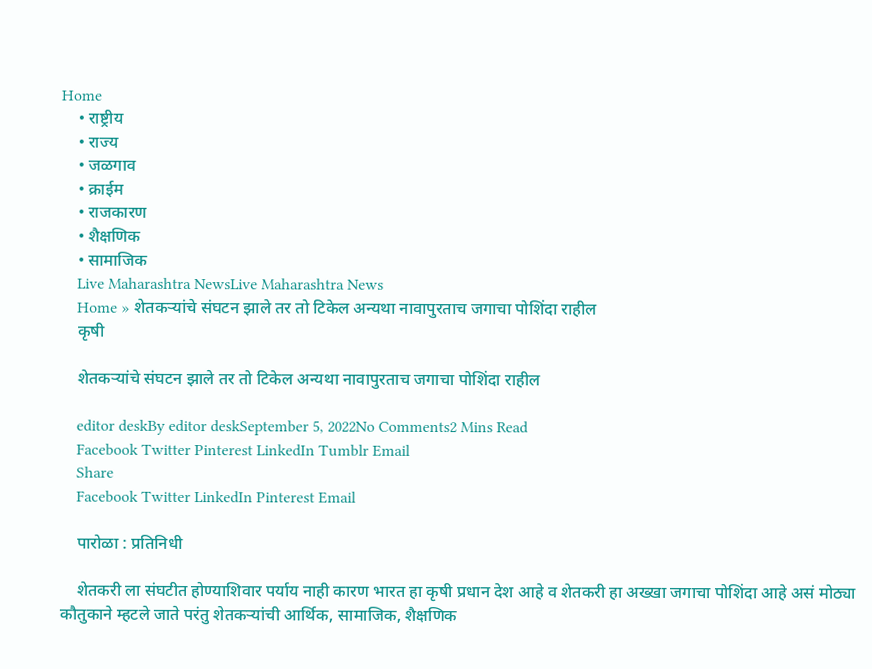Home
    • राष्ट्रीय
    • राज्य
    • जळगाव
    • क्राईम
    • राजकारण
    • शैक्षणिक
    • सामाजिक
    Live Maharashtra NewsLive Maharashtra News
    Home » शेतकऱ्यांचे संघटन झाले तर तो टिकेल अन्यथा नावापुरताच जगाचा पोशिंदा राहील
    कृषी

    शेतकऱ्यांचे संघटन झाले तर तो टिकेल अन्यथा नावापुरताच जगाचा पोशिंदा राहील

    editor deskBy editor deskSeptember 5, 2022No Comments2 Mins Read
    Facebook Twitter Pinterest LinkedIn Tumblr Email
    Share
    Facebook Twitter LinkedIn Pinterest Email

    पारोळा : प्रतिनिधी

    शेतकरी ला संघटीत होण्याशिवार पर्याय नाही कारण भारत हा कृषी प्रधान देश आहे व शेतकरी हा अख्खा जगाचा पोशिंदा आहे असं मोठ्या कौतुकाने म्हटले जाते परंतु शेतकऱ्यांची आर्थिक, सामाजिक, शैक्षणिक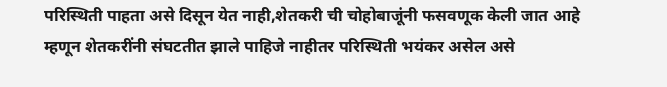परिस्थिती पाहता असे दिसून येत नाही,शेतकरी ची चोहोबाजूंनी फसवणूक केली जात आहे म्हणून शेतकरींनी संघटतीत झाले पाहिजे नाहीतर परिस्थिती भयंकर असेल असे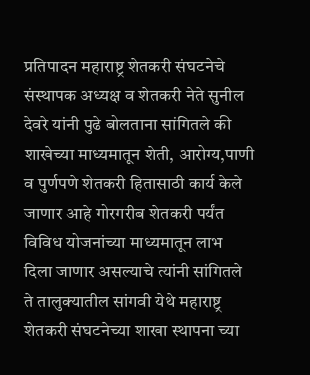प्रतिपादन महाराष्ट्र शेतकरी संघटनेचे संस्थापक अध्यक्ष व शेतकरी नेते सुनील देवरे यांनी पुढे बोलताना सांगितले की शाखेच्या माध्यमातून शेती, आरोग्य,पाणी व पुर्णपणे शेतकरी हितासाठी कार्य केले जाणार आहे गोरगरीब शेतकरी पर्यंत विविध योजनांच्या माध्यमातून लाभ दिला जाणार असल्याचे त्यांनी सांगितले ते तालुक्यातील सांगवी येथे महाराष्ट्र शेतकरी संघटनेच्या शाखा स्थापना च्या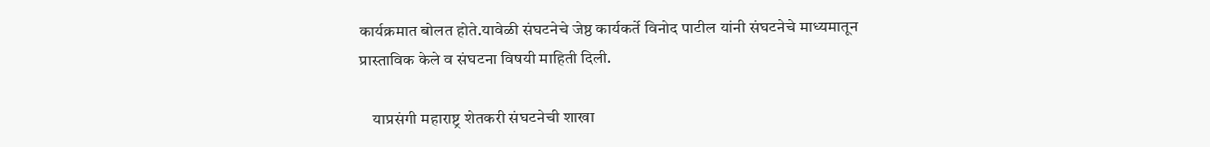कार्यक्रमात बोलत होते.यावेळी संघटनेचे जेष्ठ कार्यकर्ते विनोद पाटील यांनी संघटनेचे माध्यमातून प्रास्ताविक केले व संघटना विषयी माहिती दिली.

    याप्रसंगी महाराष्ट्र शेतकरी संघटनेची शाखा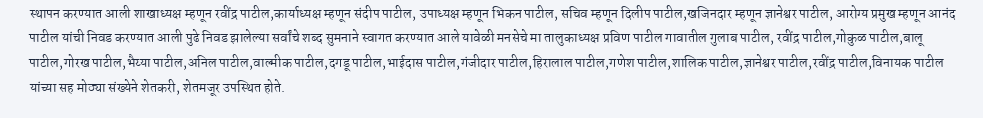स्थापन करण्यात आली शाखाध्यक्ष म्हणून रवींद्र पाटील,कार्याध्यक्ष म्हणून संदीप पाटील, उपाध्यक्ष म्हणून भिकन पाटील, सचिव म्हणून दिलीप पाटील,खजिनदार म्हणून ज्ञानेश्वर पाटील, आरोग्य प्रमुख म्हणून आनंद पाटील यांची निवड करण्यात आली पुढे निवड झालेल्या सर्वांचे शब्द सुमनाने स्वागत करण्यात आले यावेळी मनसेचे मा तालुकाध्यक्ष प्रविण पाटील गावातील गुलाब पाटील, रवींद्र पाटील,गोकुळ पाटील,बालू पाटील,गोरख पाटील,भैय्या पाटील,अनिल पाटील,वाल्मीक पाटील,दगडू पाटील,भाईदास पाटील,गंजीदार पाटील,हिरालाल पाटील,गणेश पाटील,शालिक पाटील,ज्ञानेश्वर पाटील,रवींद्र पाटील,विनायक पाटील यांच्या सह मोठ्या संख्येने शेतकरी, शेतमजूर उपस्थित होते.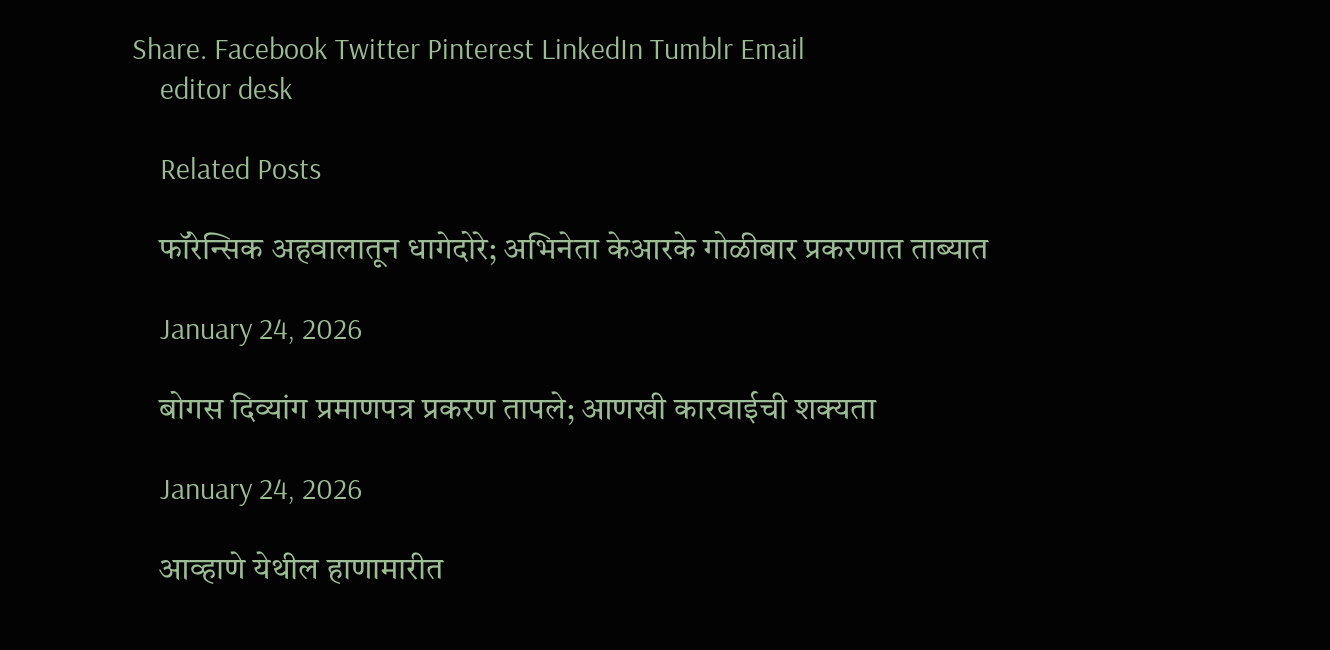Share. Facebook Twitter Pinterest LinkedIn Tumblr Email
    editor desk

    Related Posts

    फॉरेन्सिक अहवालातून धागेदोरे; अभिनेता केआरके गोळीबार प्रकरणात ताब्यात

    January 24, 2026

    बोगस दिव्यांग प्रमाणपत्र प्रकरण तापले; आणखी कारवाईची शक्यता

    January 24, 2026

    आव्हाणे येथील हाणामारीत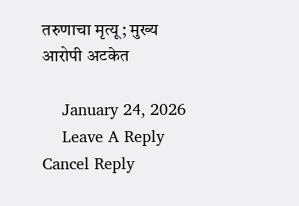तरुणाचा मृत्यू; मुख्य आरोपी अटकेत

    January 24, 2026
    Leave A Reply Cancel Reply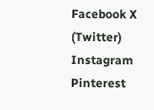Facebook X (Twitter) Instagram Pinterest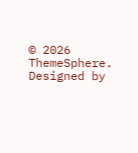© 2026 ThemeSphere. Designed by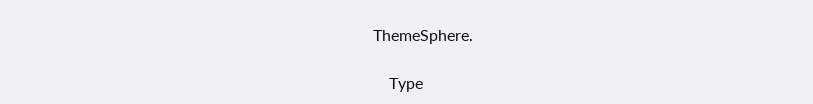ThemeSphere.

    Type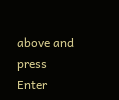above and press Enter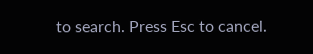to search. Press Esc to cancel.